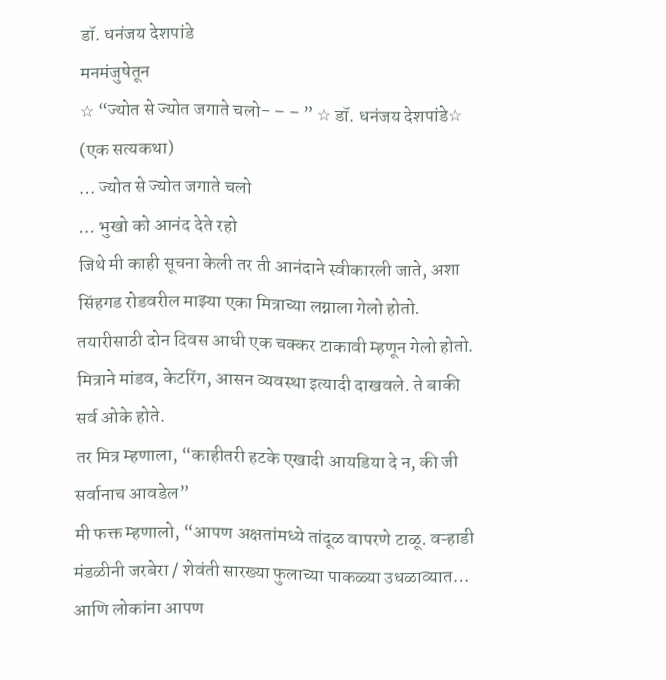डॉ. धनंजय देशपांडे
मनमंजुषेतून
☆ “ज्योत से ज्योत जगाते चलो- – – ” ☆ डॉ. धनंजय देशपांडे☆
(एक सत्यकथा)
… ज्योत से ज्योत जगाते चलो
… भुखो को आनंद देते रहो
जिथे मी काही सूचना केली तर ती आनंदाने स्वीकारली जाते, अशा सिंहगड रोडवरील माझ्या एका मित्राच्या लग्नाला गेलो होतो. तयारीसाठी दोन दिवस आधी एक चक्कर टाकावी म्हणून गेलो होतो. मित्राने मांडव, केटरिंग, आसन व्यवस्था इत्यादी दाखवले. ते बाकी सर्व ओके होते.
तर मित्र म्हणाला, “काहीतरी हटके एखादी आयडिया दे न, की जी सर्वानाच आवडेल”
मी फक्त म्हणालो, “आपण अक्षतांमध्ये तांदूळ वापरणे टाळू. वऱ्हाडी मंडळीनी जरबेरा / शेवंती सारख्या फुलाच्या पाकळ्या उधळाव्यात… आणि लोकांना आपण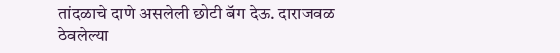तांदळाचे दाणे असलेली छोटी बॅग देऊ. दाराजवळ ठेवलेल्या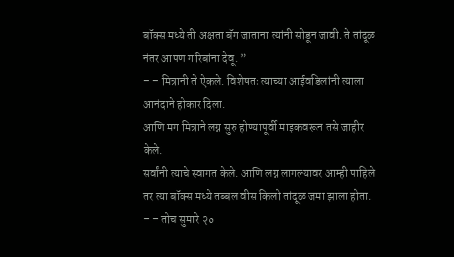बॉक्स मध्ये ती अक्षता बॅग जाताना त्यांनी सोडून जावी. ते तांदूळ नंतर आपण गरिबांना देवू. ”
– – मित्रानी ते ऐकले. विशेषतः त्याच्या आईवडिलांनी त्याला आनंदाने होकार दिला.
आणि मग मित्राने लग्न सुरु होण्यापूर्वी माइकवरून तसे जाहीर केले.
सर्वांनी त्याचे स्वागत केले. आणि लग्न लागल्यावर आम्ही पाहिले तर त्या बॉक्स मध्ये तब्बल वीस किलो तांदूळ जमा झाला होता.
– – तोच सुमारे २०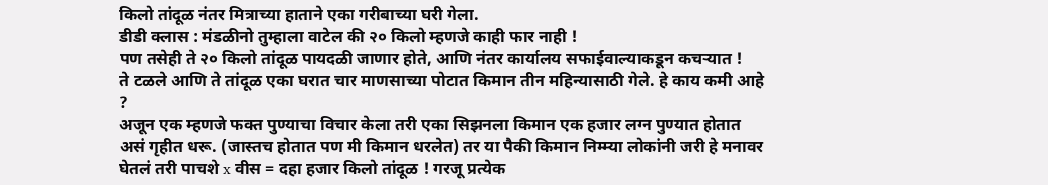किलो तांदूळ नंतर मित्राच्या हाताने एका गरीबाच्या घरी गेला.
डीडी क्लास : मंडळीनो तुम्हाला वाटेल की २० किलो म्हणजे काही फार नाही !
पण तसेही ते २० किलो तांदूळ पायदळी जाणार होते, आणि नंतर कार्यालय सफाईवाल्याकडून कचऱ्यात !
ते टळले आणि ते तांदूळ एका घरात चार माणसाच्या पोटात किमान तीन महिन्यासाठी गेले. हे काय कमी आहे ?
अजून एक म्हणजे फक्त पुण्याचा विचार केला तरी एका सिझनला किमान एक हजार लग्न पुण्यात होतात असं गृहीत धरू. (जास्तच होतात पण मी किमान धरलेत) तर या पैकी किमान निम्म्या लोकांनी जरी हे मनावर घेतलं तरी पाचशे x वीस = दहा हजार किलो तांदूळ ! गरजू प्रत्येक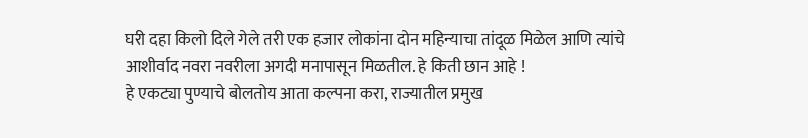घरी दहा किलो दिले गेले तरी एक हजार लोकांना दोन महिन्याचा तांदूळ मिळेल आणि त्यांचे आशीर्वाद नवरा नवरीला अगदी मनापासून मिळतील. हे किती छान आहे !
हे एकट्या पुण्याचे बोलतोय आता कल्पना करा, राज्यातील प्रमुख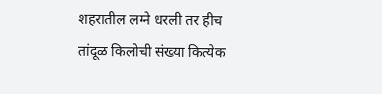शहरातील लग्ने धरली तर हीच तांदूळ किलोची संख्या कित्येक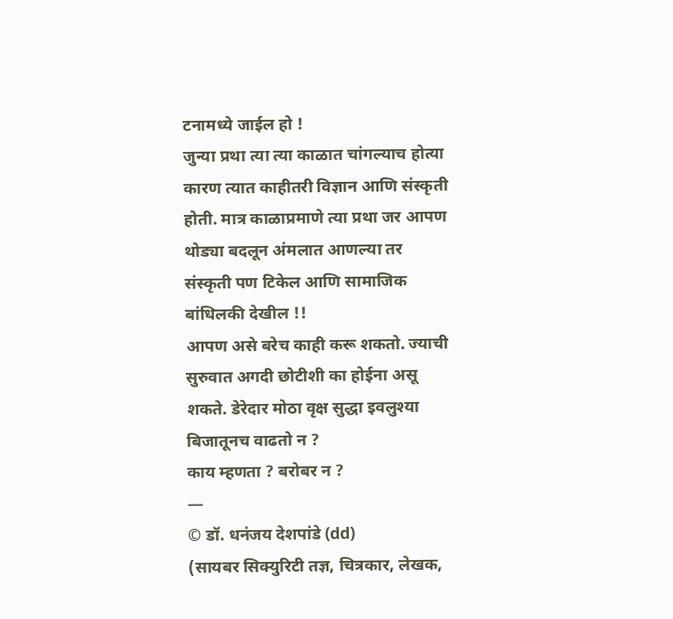टनामध्ये जाईल हो !
जुन्या प्रथा त्या त्या काळात चांगल्याच होत्या कारण त्यात काहीतरी विज्ञान आणि संस्कृती होती. मात्र काळाप्रमाणे त्या प्रथा जर आपण थोड्या बदलून अंमलात आणल्या तर संस्कृती पण टिकेल आणि सामाजिक बांधिलकी देखील !!
आपण असे बरेच काही करू शकतो. ज्याची सुरुवात अगदी छोटीशी का होईना असू शकते. डेरेदार मोठा वृक्ष सुद्धा इवलुश्या बिजातूनच वाढतो न ?
काय म्हणता ? बरोबर न ?
—
© डॉ. धनंजय देशपांडे (dd)
(सायबर सिक्युरिटी तज्ञ, चित्रकार, लेखक,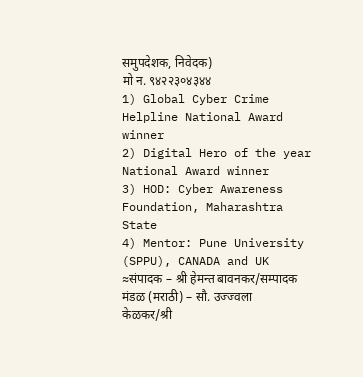समुपदेशक, निवेदक)
मो न. ९४२२३०४३४४
1) Global Cyber Crime Helpline National Award winner
2) Digital Hero of the year National Award winner
3) HOD: Cyber Awareness Foundation, Maharashtra State
4) Mentor: Pune University (SPPU), CANADA and UK
≈संपादक – श्री हेमन्त बावनकर/सम्पादक मंडळ (मराठी) – सौ. उज्ज्वला केळकर/श्री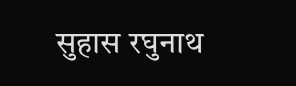सुहास रघुनाथ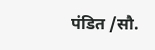पंडित /सौ.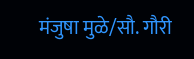मंजुषा मुळे/सौ. गौरी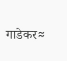गाडेकर≈